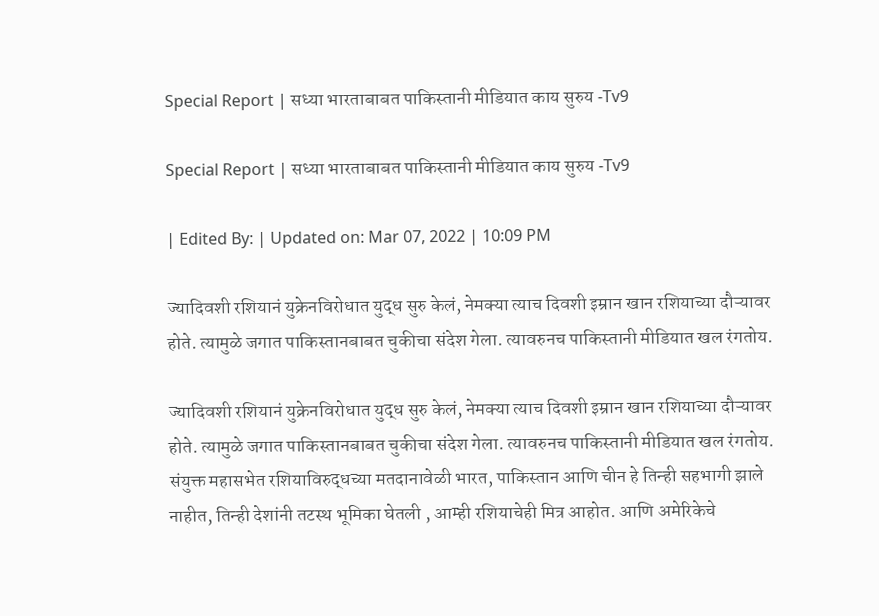Special Report | सध्या भारताबाबत पाकिस्तानी मीडियात काय सुरुय -Tv9

Special Report | सध्या भारताबाबत पाकिस्तानी मीडियात काय सुरुय -Tv9

| Edited By: | Updated on: Mar 07, 2022 | 10:09 PM

ज्यादिवशी रशियानं युक्रेनविरोधात युद्ध सुरु केलं, नेमक्या त्याच दिवशी इम्रान खान रशियाच्या दौऱ्यावर होते. त्यामुळे जगात पाकिस्तानबाबत चुकीचा संदेश गेला. त्यावरुनच पाकिस्तानी मीडियात खल रंगतोय.

ज्यादिवशी रशियानं युक्रेनविरोधात युद्ध सुरु केलं, नेमक्या त्याच दिवशी इम्रान खान रशियाच्या दौऱ्यावर होते. त्यामुळे जगात पाकिस्तानबाबत चुकीचा संदेश गेला. त्यावरुनच पाकिस्तानी मीडियात खल रंगतोय. संयुक्त महासभेत रशियाविरुद्धच्या मतदानावेळी भारत, पाकिस्तान आणि चीन हे तिन्ही सहभागी झाले नाहीत, तिन्ही देशांनी तटस्थ भूमिका घेतली , आम्ही रशियाचेही मित्र आहोत. आणि अमेरिकेचे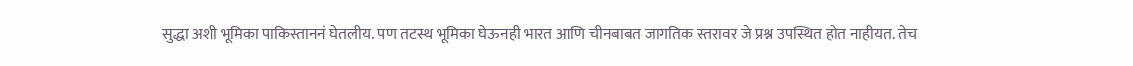सुद्धा अशी भूमिका पाकिस्ताननं घेतलीय. पण तटस्थ भूमिका घेऊनही भारत आणि चीनबाबत जागतिक स्तरावर जे प्रश्न उपस्थित होत नाहीयत. तेच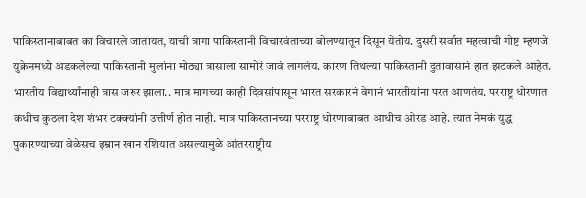पाकिस्तानाबाबत का विचारले जातायत, याची त्रागा पाकिस्तानी विचारवंताच्या बोलण्यातून दिसून येतोय. दुसरी सर्वात महत्वाची गोष्ट म्हणजे युक्रेनमध्ये अडकलेल्या पाकिस्तानी मुलांना मोठ्या त्रासाला सामोरं जावं लागलंय. कारण तिथल्या पाकिस्तानी दुतावासानं हात झटकले आहेत. भारतीय विद्यार्थ्यांनाही त्रास जरुर झाला.. मात्र मागच्या काही दिवसांपासून भारत सरकारनं वेगानं भारतीयांना परत आणतंय. परराष्ट्र धोरणात कधीच कुठला देश शंभर टक्क्यांनी उत्तीर्ण होत नाही. मात्र पाकिस्तानच्या परराष्ट्र धोरणाबाबत आधीच ओरड आहे. त्यात नेमकं युद्ध पुकारण्याच्या वेळेसच इम्रान खान रशियात असल्यामुळे आंतरराष्ट्रीय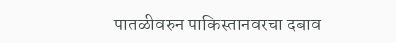पातळीवरुन पाकिस्तानवरचा दबाव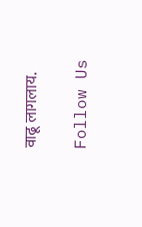वाढू लागलाय.

Follow Us